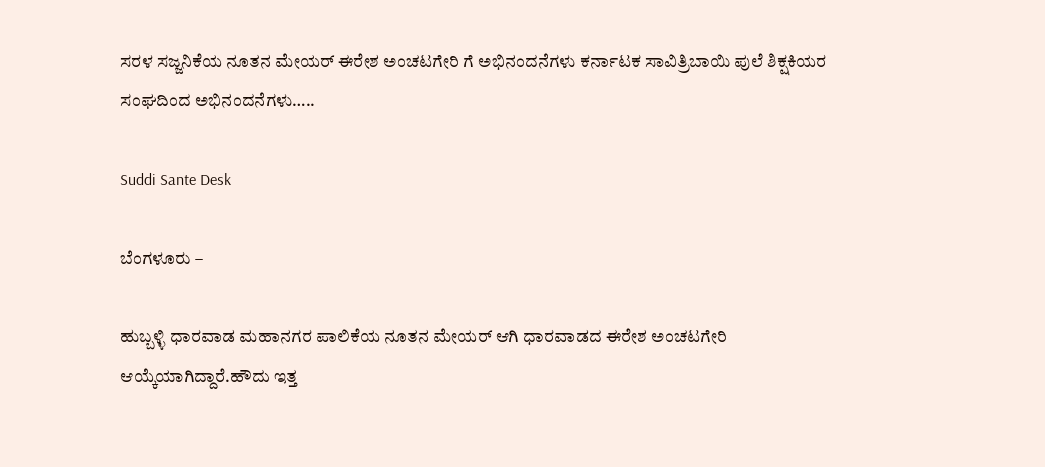ಸರಳ ಸಜ್ಜನಿಕೆಯ ನೂತನ ಮೇಯರ್ ಈರೇಶ ಅಂಚಟಗೇರಿ ಗೆ ಅಭಿನಂದನೆಗಳು ಕರ್ನಾಟಕ ಸಾವಿತ್ರಿಬಾಯಿ ಪುಲೆ ಶಿಕ್ಷಕಿಯರ ಸಂಘದಿಂದ ಅಭಿನಂದನೆಗಳು…..

Suddi Sante Desk

ಬೆಂಗಳೂರು –

ಹುಬ್ಬಳ್ಳಿ ಧಾರವಾಡ ಮಹಾನಗರ ಪಾಲಿಕೆಯ ನೂತನ ಮೇಯರ್ ಆಗಿ ಧಾರವಾಡದ ಈರೇಶ ಅಂಚಟಗೇರಿ ಆಯ್ಕೆಯಾಗಿದ್ದಾರೆ.ಹೌದು ಇತ್ತ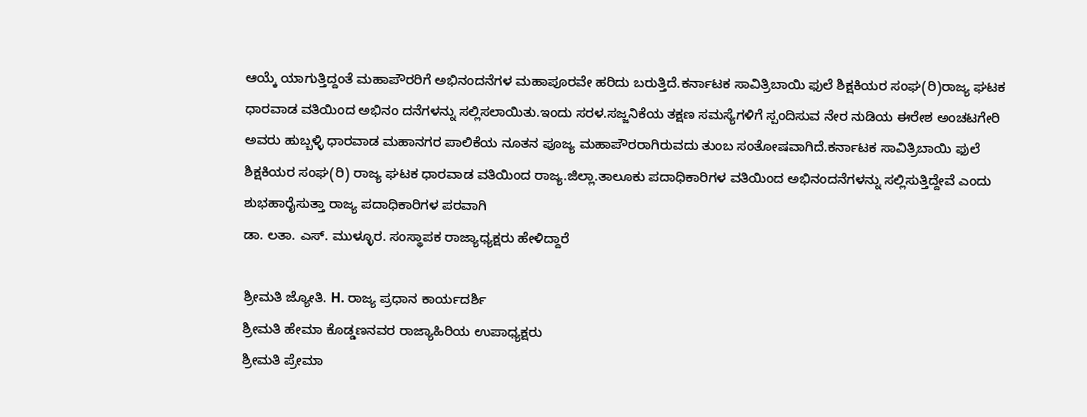ಆಯ್ಕೆ ಯಾಗುತ್ತಿದ್ದಂತೆ ಮಹಾಪೌರರಿಗೆ ಅಭಿನಂದನೆಗಳ ಮಹಾಪೂರವೇ ಹರಿದು ಬರುತ್ತಿದೆ.ಕರ್ನಾಟಕ ಸಾವಿತ್ರಿಬಾಯಿ ಫುಲೆ ಶಿಕ್ಷಕಿಯರ ಸಂಘ(ರಿ)ರಾಜ್ಯ ಘಟಕ ಧಾರವಾಡ ವತಿಯಿಂದ ಅಭಿನಂ ದನೆಗಳನ್ನು ಸಲ್ಲಿಸಲಾಯಿತು.ಇಂದು ಸರಳ.ಸಜ್ಜನಿಕೆಯ ತಕ್ಷಣ ಸಮಸ್ಯೆಗಳಿಗೆ ಸ್ಪಂದಿಸುವ ನೇರ ನುಡಿಯ ಈರೇಶ ಅಂಚಟಗೇರಿ ಅವರು ಹುಬ್ಬಳ್ಳಿ ಧಾರವಾಡ ಮಹಾನಗರ ಪಾಲಿಕೆಯ ನೂತನ ಪೂಜ್ಯ ಮಹಾಪೌರರಾಗಿರುವದು ತುಂಬ ಸಂತೋಷವಾಗಿದೆ.ಕರ್ನಾಟಕ ಸಾವಿತ್ರಿಬಾಯಿ ಫುಲೆ ಶಿಕ್ಷಕಿಯರ ಸಂಘ(ರಿ) ರಾಜ್ಯ ಘಟಕ ಧಾರವಾಡ ವತಿಯಿಂದ ರಾಜ್ಯ.ಜಿಲ್ಲಾ.ತಾಲೂಕು ಪದಾಧಿಕಾರಿಗಳ ವತಿಯಿಂದ ಅಭಿನಂದನೆಗಳನ್ನು ಸಲ್ಲಿಸುತ್ತಿದ್ದೇವೆ ಎಂದು
ಶುಭಹಾರೈಸುತ್ತಾ ರಾಜ್ಯ ಪದಾಧಿಕಾರಿಗಳ ಪರವಾಗಿ
ಡಾ. ಲತಾ. ಎಸ್. ಮುಳ್ಳೂರ. ಸಂಸ್ಥಾಪಕ ರಾಜ್ಯಾಧ್ಯಕ್ಷರು ಹೇಳಿದ್ದಾರೆ

ಶ್ರೀಮತಿ ಜ್ಯೋತಿ. H. ರಾಜ್ಯ ಪ್ರಧಾನ ಕಾರ್ಯದರ್ಶಿ
ಶ್ರೀಮತಿ ಹೇಮಾ ಕೊಡ್ಡಣನವರ ರಾಜ್ಯಾಹಿರಿಯ ಉಪಾಧ್ಯಕ್ಷರು
ಶ್ರೀಮತಿ ಪ್ರೇಮಾ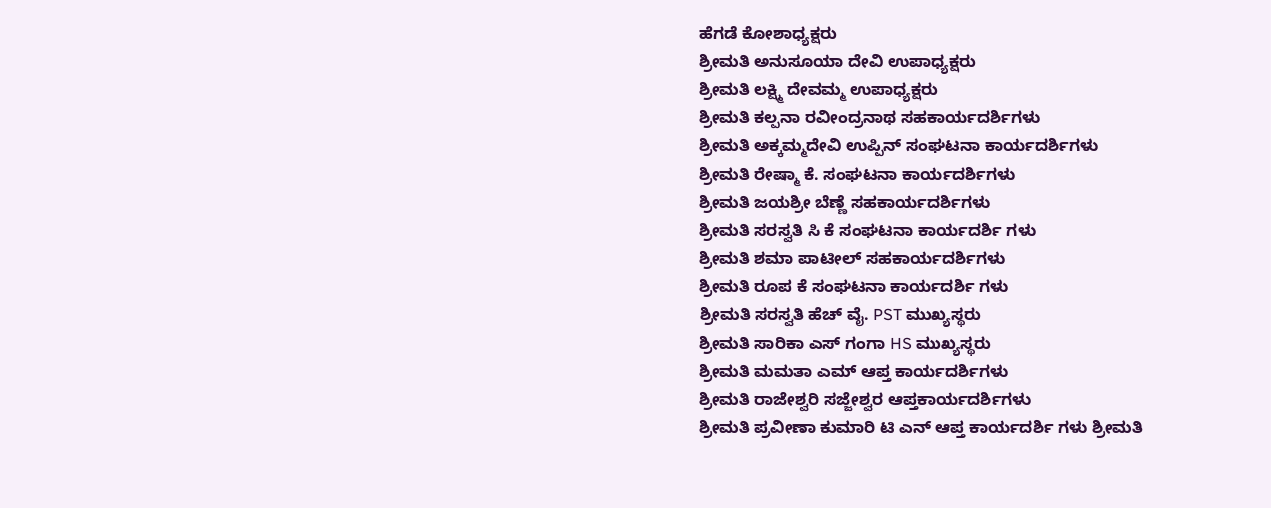ಹೆಗಡೆ ಕೋಶಾಧ್ಯಕ್ಷರು
ಶ್ರೀಮತಿ ಅನುಸೂಯಾ ದೇವಿ ಉಪಾಧ್ಯಕ್ಷರು
ಶ್ರೀಮತಿ ಲಕ್ಷ್ಮಿ ದೇವಮ್ಮ ಉಪಾಧ್ಯಕ್ಷರು
ಶ್ರೀಮತಿ ಕಲ್ಪನಾ ರವೀಂದ್ರನಾಥ ಸಹಕಾರ್ಯದರ್ಶಿಗಳು
ಶ್ರೀಮತಿ ಅಕ್ಕಮ್ಮದೇವಿ ಉಪ್ಪಿನ್ ಸಂಘಟನಾ ಕಾರ್ಯದರ್ಶಿಗಳು
ಶ್ರೀಮತಿ ರೇಷ್ಮಾ ಕೆ. ಸಂಘಟನಾ ಕಾರ್ಯದರ್ಶಿಗಳು
ಶ್ರೀಮತಿ ಜಯಶ್ರೀ ಬೆಣ್ಣೆ ಸಹಕಾರ್ಯದರ್ಶಿಗಳು
ಶ್ರೀಮತಿ ಸರಸ್ವತಿ ಸಿ ಕೆ ಸಂಘಟನಾ ಕಾರ್ಯದರ್ಶಿ ಗಳು
ಶ್ರೀಮತಿ ಶಮಾ ಪಾಟೀಲ್ ಸಹಕಾರ್ಯದರ್ಶಿಗಳು
ಶ್ರೀಮತಿ ರೂಪ ಕೆ ಸಂಘಟನಾ ಕಾರ್ಯದರ್ಶಿ ಗಳು
ಶ್ರೀಮತಿ ಸರಸ್ವತಿ ಹೆಚ್ ವೈ. PST ಮುಖ್ಯಸ್ಥರು
ಶ್ರೀಮತಿ ಸಾರಿಕಾ ಎಸ್ ಗಂಗಾ HS ಮುಖ್ಯಸ್ಥರು
ಶ್ರೀಮತಿ ಮಮತಾ ಎಮ್ ಆಪ್ತ ಕಾರ್ಯದರ್ಶಿಗಳು
ಶ್ರೀಮತಿ ರಾಜೇಶ್ವರಿ ಸಜ್ಜೇಶ್ವರ ಆಪ್ತಕಾರ್ಯದರ್ಶಿಗಳು
ಶ್ರೀಮತಿ ಪ್ರವೀಣಾ ಕುಮಾರಿ ಟಿ ಎನ್ ಆಪ್ತ ಕಾರ್ಯದರ್ಶಿ ಗಳು ಶ್ರೀಮತಿ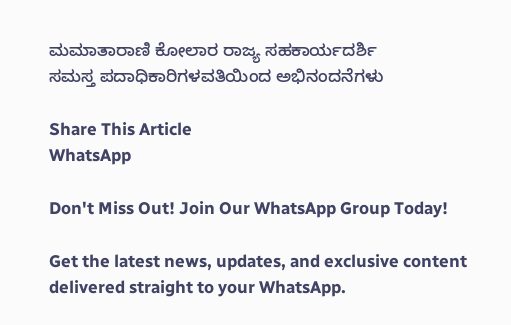ಮಮಾತಾರಾಣಿ ಕೋಲಾರ ರಾಜ್ಯ ಸಹಕಾರ್ಯದರ್ಶಿ
ಸಮಸ್ತ ಪದಾಧಿಕಾರಿಗಳವತಿಯಿಂದ ಅಭಿನಂದನೆಗಳು

Share This Article
WhatsApp

Don't Miss Out! Join Our WhatsApp Group Today!

Get the latest news, updates, and exclusive content delivered straight to your WhatsApp.